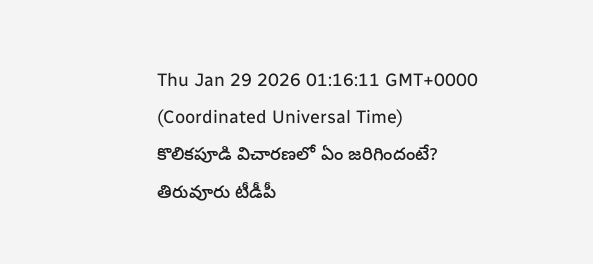Thu Jan 29 2026 01:16:11 GMT+0000 (Coordinated Universal Time)
కొలికపూడి విచారణలో ఏం జరిగిందంటే?
తిరువూరు టీడీపీ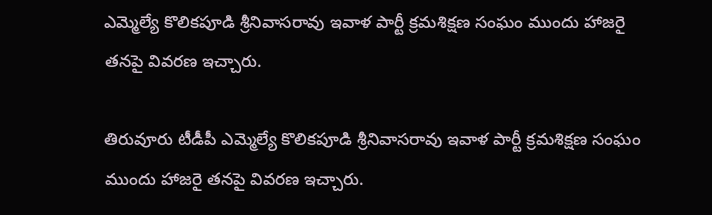ఎమ్మెల్యే కొలికపూడి శ్రీనివాసరావు ఇవాళ పార్టీ క్రమశిక్షణ సంఘం ముందు హాజరై తనపై వివరణ ఇచ్చారు.

తిరువూరు టీడీపీ ఎమ్మెల్యే కొలికపూడి శ్రీనివాసరావు ఇవాళ పార్టీ క్రమశిక్షణ సంఘం ముందు హాజరై తనపై వివరణ ఇచ్చారు.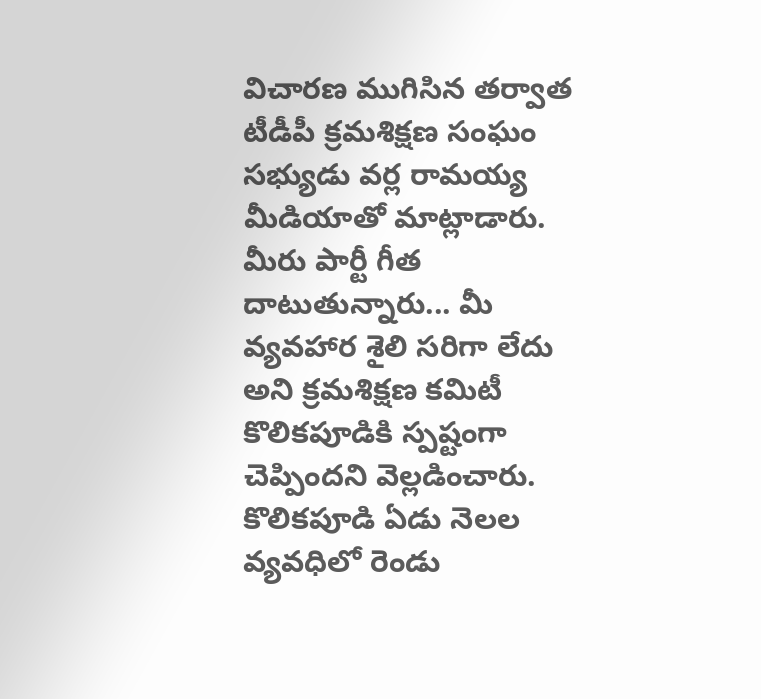విచారణ ముగిసిన తర్వాత టీడీపీ క్రమశిక్షణ సంఘం సభ్యుడు వర్ల రామయ్య మీడియాతో మాట్లాడారు. మీరు పార్టీ గీత దాటుతున్నారు... మీ వ్యవహార శైలి సరిగా లేదు అని క్రమశిక్షణ కమిటీ కొలికపూడికి స్పష్టంగా చెప్పిందని వెల్లడించారు. కొలికపూడి ఏడు నెలల వ్యవధిలో రెండు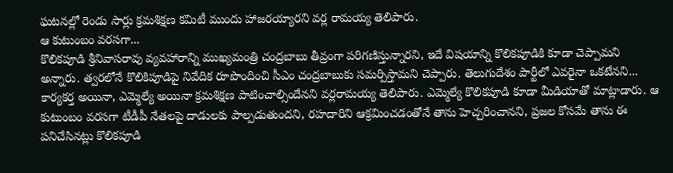ఘటనల్లో రెండు సార్లు క్రమశిక్షణ కమిటీ ముందు హాజరయ్యారని వర్ల రామయ్య తెలిపారు.
ఆ కుటుంబం వరసగా...
కొలికపూడి శ్రీనివాసరావు వ్యవహారాన్ని ముఖ్యమంత్రి చంద్రబాబు తీవ్రంగా పరిగణిస్తున్నారని, ఇదే విషయాన్ని కొలికపూడికి కూడా చెప్పామని అన్నారు. త్వరలోనే కొలికిపూడిపై నివేదిక రూపొందించి సీఎం చంద్రబాబుకు సమర్పిస్తామని చెప్పారు. తెలుగుదేశం పార్టీలో ఎవరైనా ఒకటేనని... కార్యకర్త అయినా, ఎమ్మెల్యే అయినా క్రమశిక్షణ పాటించాల్సిందేనని వర్లరామయ్య తెలిపారు. ఎమ్మెల్యే కొలికపూడి కూడా మీడియాతో మాట్లాడారు. ఆ కుటుంబం వరసగా టీడీపీ నేతలపై దాడులకు పాల్పడుతుందని, రహదారిని ఆక్రమించడంతోనే తాను హెచ్చరించానని, ప్రజల కోసమే తాను ఈ పనిచేసినట్లు కొలికపూడి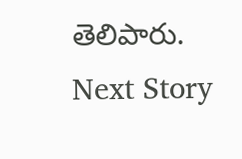తెలిపారు.
Next Story